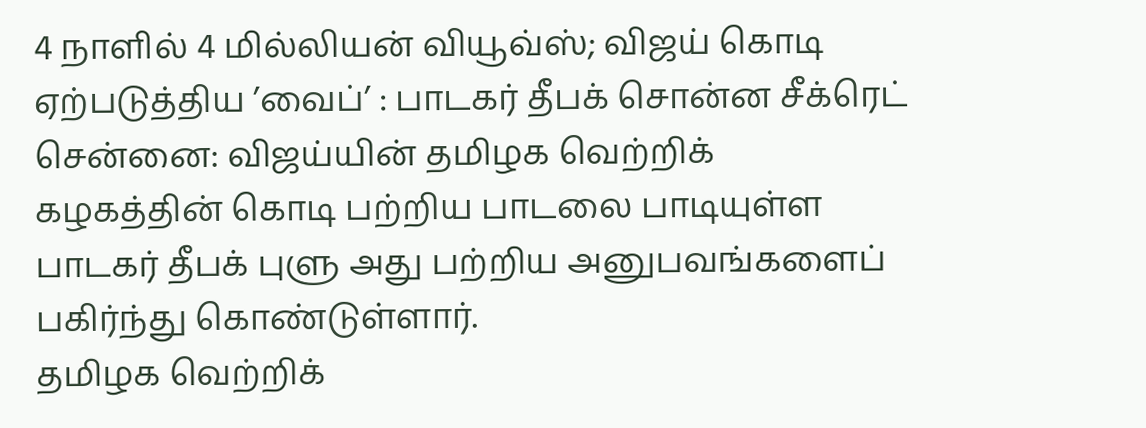4 நாளில் 4 மில்லியன் வியூவ்ஸ்; விஜய் கொடி ஏற்படுத்திய ’வைப்’ : பாடகர் தீபக் சொன்ன சீக்ரெட்
சென்னை: விஜய்யின் தமிழக வெற்றிக் கழகத்தின் கொடி பற்றிய பாடலை பாடியுள்ள பாடகர் தீபக் புளு அது பற்றிய அனுபவங்களைப் பகிர்ந்து கொண்டுள்ளார்.
தமிழக வெற்றிக்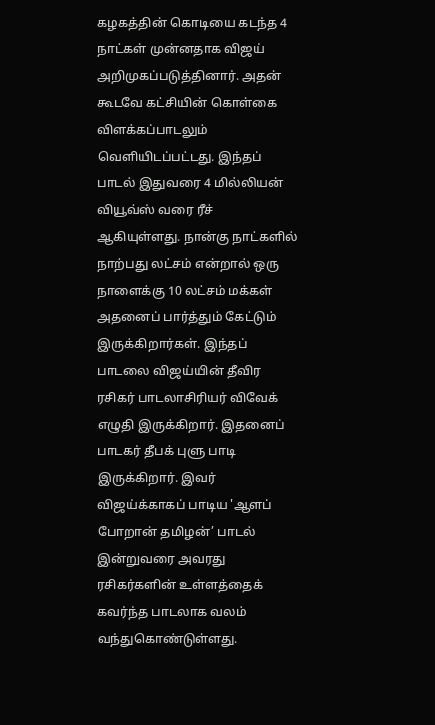கழகத்தின் கொடியை கடந்த 4 நாட்கள் முன்னதாக விஜய் அறிமுகப்படுத்தினார். அதன் கூடவே கட்சியின் கொள்கை விளக்கப்பாடலும் வெளியிடப்பட்டது. இந்தப் பாடல் இதுவரை 4 மில்லியன் வியூவ்ஸ் வரை ரீச் ஆகியுள்ளது. நான்கு நாட்களில் நாற்பது லட்சம் என்றால் ஒரு நாளைக்கு 10 லட்சம் மக்கள் அதனைப் பார்த்தும் கேட்டும் இருக்கிறார்கள். இந்தப் பாடலை விஜய்யின் தீவிர ரசிகர் பாடலாசிரியர் விவேக் எழுதி இருக்கிறார். இதனைப் பாடகர் தீபக் புளு பாடி இருக்கிறார். இவர் விஜய்க்காகப் பாடிய 'ஆளப் போறான் தமிழன்’ பாடல் இன்றுவரை அவரது ரசிகர்களின் உள்ளத்தைக் கவர்ந்த பாடலாக வலம் வந்துகொண்டுள்ளது.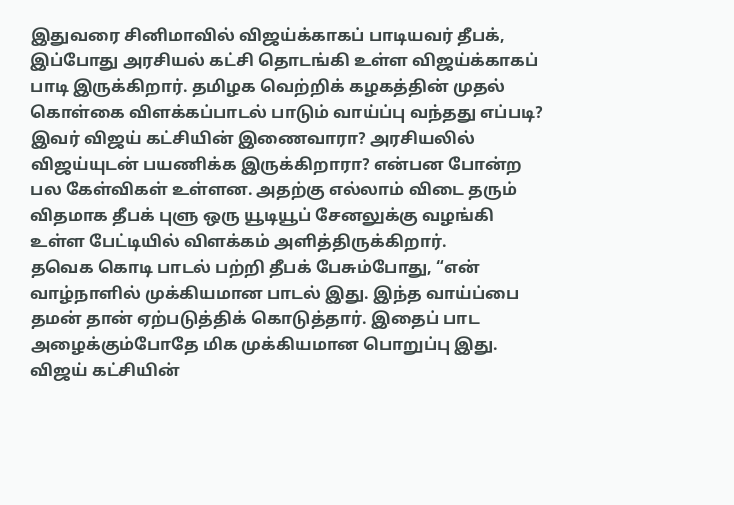இதுவரை சினிமாவில் விஜய்க்காகப் பாடியவர் தீபக், இப்போது அரசியல் கட்சி தொடங்கி உள்ள விஜய்க்காகப் பாடி இருக்கிறார். தமிழக வெற்றிக் கழகத்தின் முதல் கொள்கை விளக்கப்பாடல் பாடும் வாய்ப்பு வந்தது எப்படி? இவர் விஜய் கட்சியின் இணைவாரா? அரசியலில் விஜய்யுடன் பயணிக்க இருக்கிறாரா? என்பன போன்ற பல கேள்விகள் உள்ளன. அதற்கு எல்லாம் விடை தரும் விதமாக தீபக் புளு ஒரு யூடியூப் சேனலுக்கு வழங்கி உள்ள பேட்டியில் விளக்கம் அளித்திருக்கிறார்.
தவெக கொடி பாடல் பற்றி தீபக் பேசும்போது, “என் வாழ்நாளில் முக்கியமான பாடல் இது. இந்த வாய்ப்பை தமன் தான் ஏற்படுத்திக் கொடுத்தார். இதைப் பாட அழைக்கும்போதே மிக முக்கியமான பொறுப்பு இது. விஜய் கட்சியின்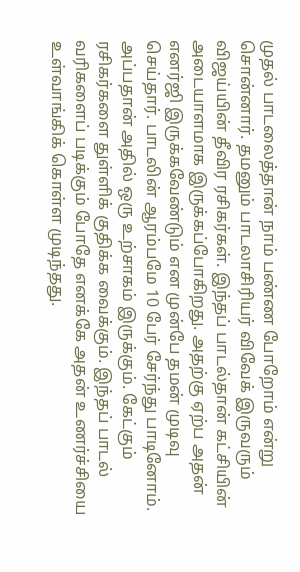முதல் பாடலைத்தான் நாம் பண்ண போறோம் என்று சொன்னார். தமனும் பாடலாசிரியர் விவேக் இருவரும் விஜய்யின் தீவிர ரசிகர்கள். இந்தப் பாடல்தான் கட்சியின் அடையாளமாக இருக்கப்போகிறது. அதற்கு ஏற்ப அதன் எனர்ஜி இருக்கவேண்டும் என முன்பே தமன் முடிவு செய்தார். பாடலின் ஆரம்பமே 10 பேர் சேர்ந்து பாடினோம். அப்பதான் அதில் ஒரு உற்சாகம் இருக்கும். கேட்கும் ரசிகர்களை துள்ளிக் குதிக்க வைக்கும். இந்தப் பாடல் வரிகளைப் படிக்கும் போதே எனக்கே அதன் உணர்ச்சியை உள்வாங்கிக் கொள்ள முடிந்தது.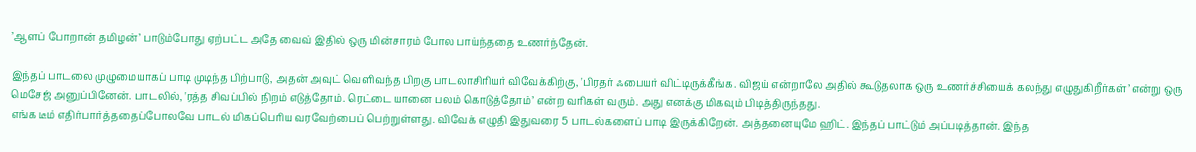’ஆளப் போறான் தமிழன்’ பாடும்போது ஏற்பட்ட அதே வைவ் இதில் ஒரு மின்சாரம் போல பாய்ந்ததை உணர்ந்தேன்.

இந்தப் பாடலை முழுமையாகப் பாடி முடிந்த பிற்பாடு, அதன் அவுட் வெளிவந்த பிறகு பாடலாசிரியர் விவேக்கிற்கு, 'பிரதர் ஃபையர் விட்டிருக்கீங்க. விஜய் என்றாலே அதில் கூடுதலாக ஒரு உணர்ச்சியைக் கலந்து எழுதுகிறீர்கள்’ என்று ஒரு மெசேஜ் அனுப்பினேன். பாடலில், 'ரத்த சிவப்பில் நிறம் எடுத்தோம். ரெட்டை யானை பலம் கொடுத்தோம்’ என்ற வரிகள் வரும். அது எனக்கு மிகவும் பிடித்திருந்தது.
எங்க டீம் எதிர்பார்த்ததைப்போலவே பாடல் மிகப்பெரிய வரவேற்பைப் பெற்றுள்ளது. விவேக் எழுதி இதுவரை 5 பாடல்களைப் பாடி இருக்கிறேன். அத்தனையுமே ஹிட். இந்தப் பாட்டும் அப்படித்தான். இந்த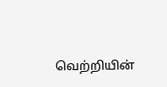வெற்றியின்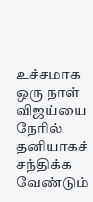உச்சமாக ஒரு நாள் விஜய்யை நேரில் தனியாகச் சந்திக்க வேண்டும்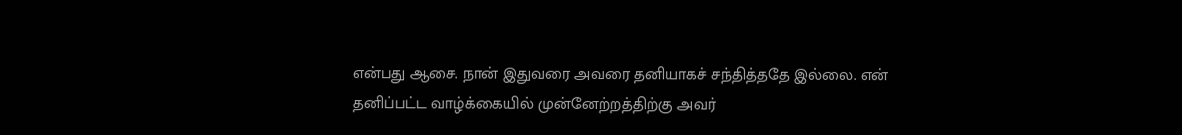என்பது ஆசை. நான் இதுவரை அவரை தனியாகச் சந்தித்ததே இல்லை. என் தனிப்பட்ட வாழ்க்கையில் முன்னேற்றத்திற்கு அவர்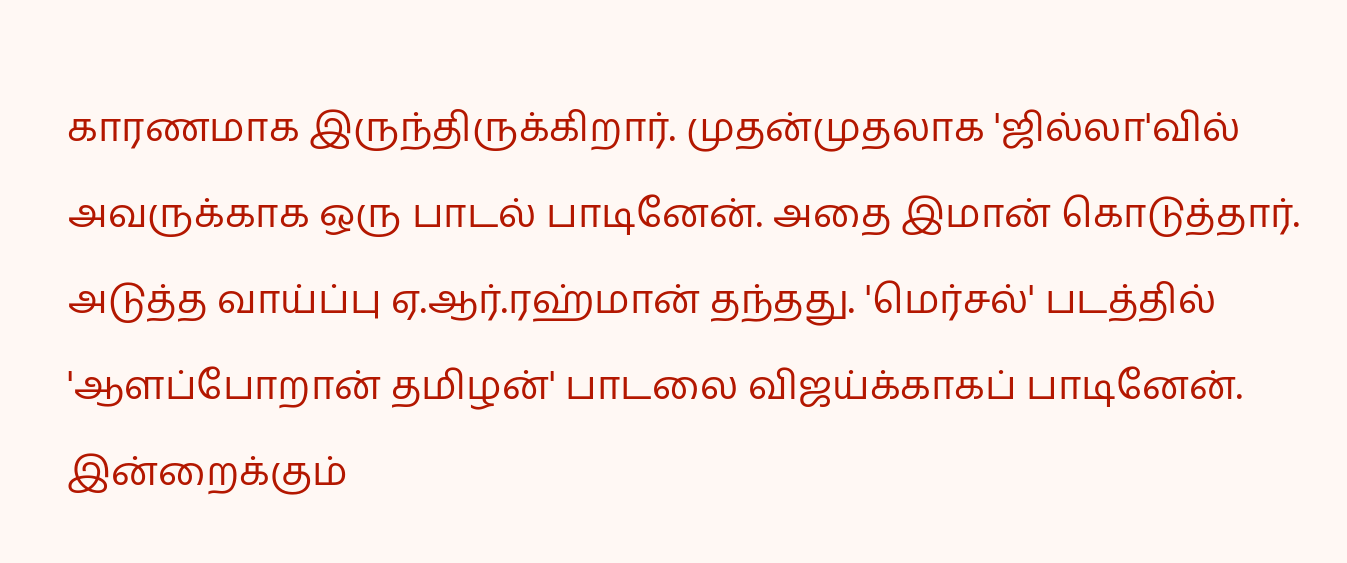காரணமாக இருந்திருக்கிறார். முதன்முதலாக 'ஜில்லா'வில் அவருக்காக ஒரு பாடல் பாடினேன். அதை இமான் கொடுத்தார். அடுத்த வாய்ப்பு ஏ.ஆர்.ரஹ்மான் தந்தது. 'மெர்சல்' படத்தில் 'ஆளப்போறான் தமிழன்' பாடலை விஜய்க்காகப் பாடினேன். இன்றைக்கும்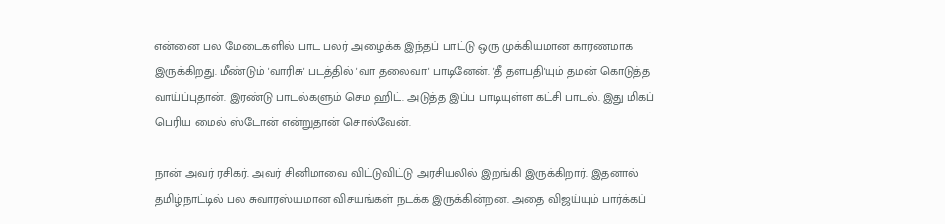என்னை பல மேடைகளில் பாட பலர் அழைக்க இந்தப் பாட்டு ஒரு முக்கியமான காரணமாக இருக்கிறது. மீண்டும் 'வாரிசு' படத்தில் 'வா தலைவா' பாடினேன். 'தீ தளபதி'யும் தமன் கொடுத்த வாய்ப்புதான். இரண்டு பாடல்களும் செம ஹிட். அடுத்த இப்ப பாடியுள்ள கட்சி பாடல். இது மிகப் பெரிய மைல் ஸ்டோன் என்றுதான் சொல்வேன்.

நான் அவர் ரசிகர். அவர் சினிமாவை விட்டுவிட்டு அரசியலில் இறங்கி இருக்கிறார். இதனால் தமிழ்நாட்டில் பல சுவாரஸ்யமான விசயங்கள் நடக்க இருக்கின்றன. அதை விஜய்யும் பார்க்கப்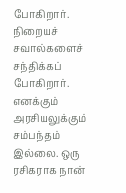போகிறார். நிறையச் சவால்களைச் சந்திக்கப் போகிறார். எனக்கும் அரசியலுக்கும் சம்பந்தம் இல்லை. ஒரு ரசிகராக நான்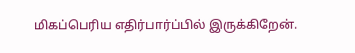மிகப்பெரிய எதிர்பார்ப்பில் இருக்கிறேன்.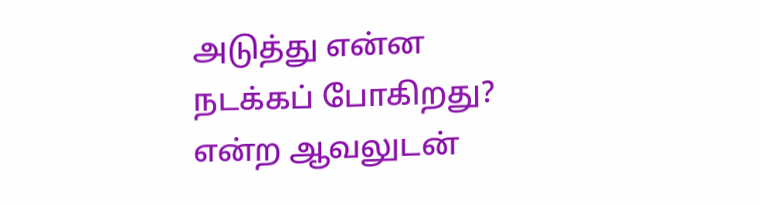அடுத்து என்ன நடக்கப் போகிறது? என்ற ஆவலுடன்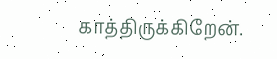காத்திருக்கிறேன்.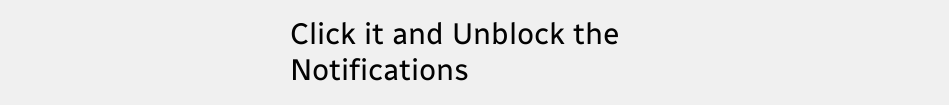Click it and Unblock the Notifications